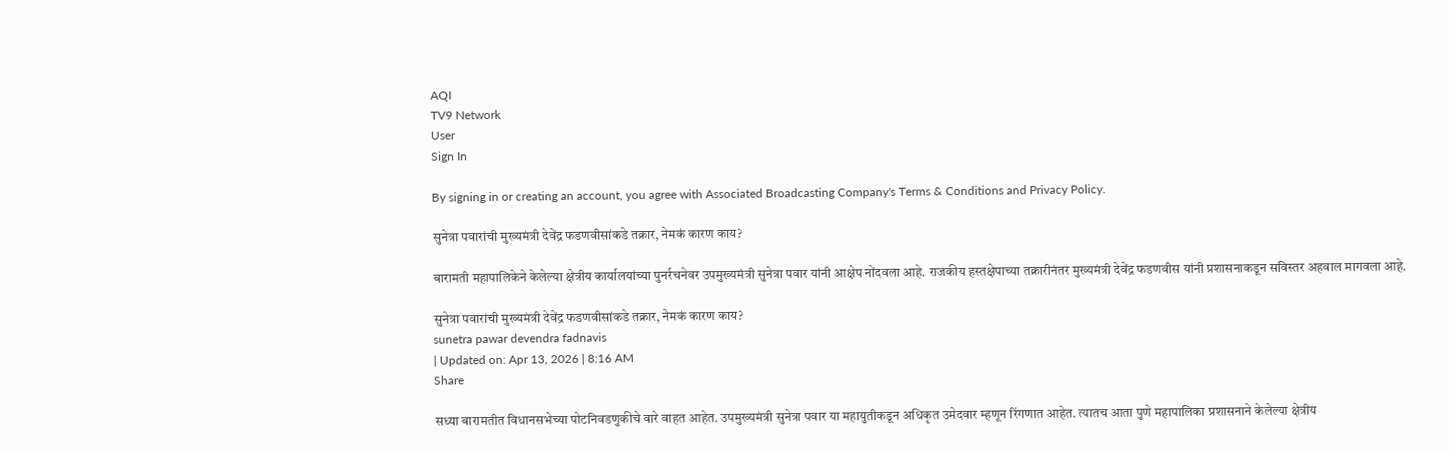AQI
TV9 Network
User
Sign In

By signing in or creating an account, you agree with Associated Broadcasting Company's Terms & Conditions and Privacy Policy.

सुनेत्रा पवारांची मुख्यमंत्री देवेंद्र फडणवीसांकडे तक्रार, नेमकं कारण काय?

बारामती महापालिकेने केलेल्या क्षेत्रीय कार्यालयांच्या पुनर्रचनेवर उपमुख्यमंत्री सुनेत्रा पवार यांनी आक्षेप नोंदवला आहे. राजकीय हस्तक्षेपाच्या तक्रारीनंतर मुख्यमंत्री देवेंद्र फडणवीस यांनी प्रशासनाकडून सविस्तर अहवाल मागवला आहे.

सुनेत्रा पवारांची मुख्यमंत्री देवेंद्र फडणवीसांकडे तक्रार, नेमकं कारण काय?
sunetra pawar devendra fadnavis
| Updated on: Apr 13, 2026 | 8:16 AM
Share

सध्या बारामतीत विधानसभेच्या पोटनिवडणुकीचे वारे वाहत आहेत. उपमुख्यमंत्री सुनेत्रा पवार या महायुतीकडून अधिकृत उमेदवार म्हणून रिंगणात आहेत. त्यातच आता पुणे महापालिका प्रशासनाने केलेल्या क्षेत्रीय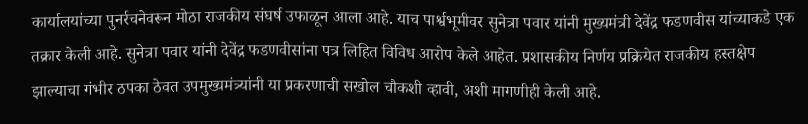कार्यालयांच्या पुनर्रचनेवरून मोठा राजकीय संघर्ष उफाळून आला आहे. याच पार्श्वभूमीवर सुनेत्रा पवार यांनी मुख्यमंत्री देवेंद्र फडणवीस यांच्याकडे एक तक्रार केली आहे. सुनेत्रा पवार यांनी देवेंद्र फडणवीसांना पत्र लिहित विविध आरोप केले आहेत. प्रशासकीय निर्णय प्रक्रियेत राजकीय हस्तक्षेप झाल्याचा गंभीर ठपका ठेवत उपमुख्यमंत्र्यांनी या प्रकरणाची सखोल चौकशी व्हावी, अशी मागणीही केली आहे.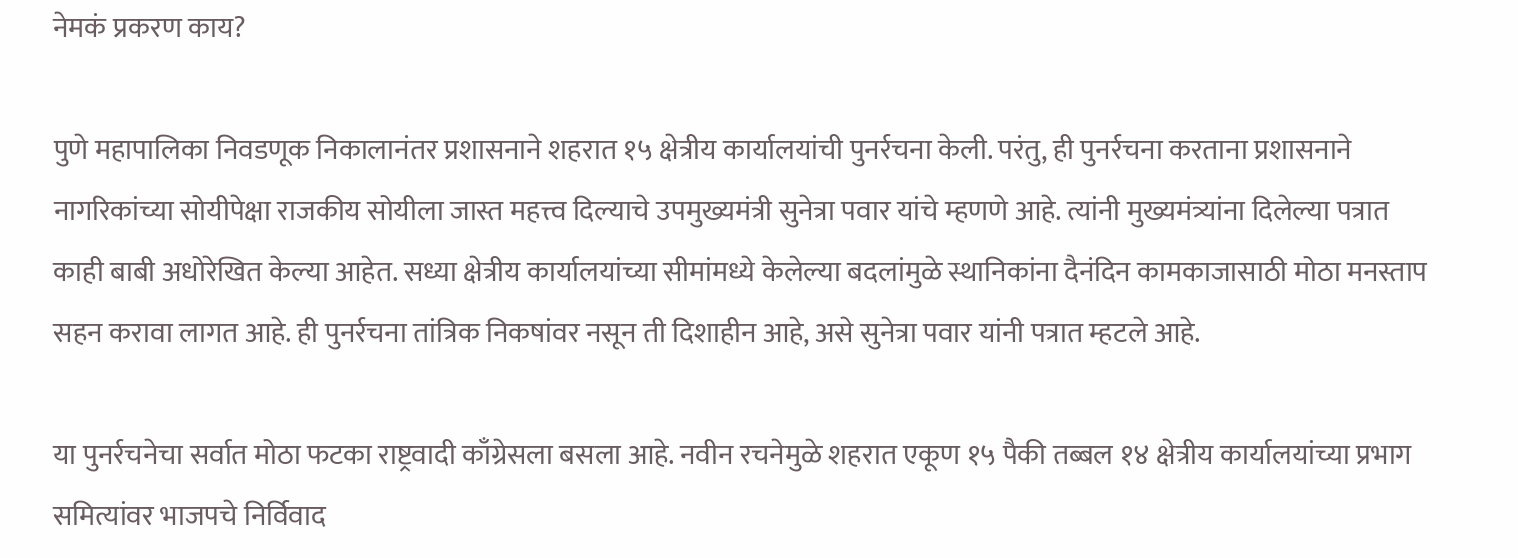नेमकं प्रकरण काय?

पुणे महापालिका निवडणूक निकालानंतर प्रशासनाने शहरात १५ क्षेत्रीय कार्यालयांची पुनर्रचना केली. परंतु, ही पुनर्रचना करताना प्रशासनाने नागरिकांच्या सोयीपेक्षा राजकीय सोयीला जास्त महत्त्व दिल्याचे उपमुख्यमंत्री सुनेत्रा पवार यांचे म्हणणे आहे. त्यांनी मुख्यमंत्र्यांना दिलेल्या पत्रात काही बाबी अधोरेखित केल्या आहेत. सध्या क्षेत्रीय कार्यालयांच्या सीमांमध्ये केलेल्या बदलांमुळे स्थानिकांना दैनंदिन कामकाजासाठी मोठा मनस्ताप सहन करावा लागत आहे. ही पुनर्रचना तांत्रिक निकषांवर नसून ती दिशाहीन आहे, असे सुनेत्रा पवार यांनी पत्रात म्हटले आहे.

या पुनर्रचनेचा सर्वात मोठा फटका राष्ट्रवादी काँग्रेसला बसला आहे. नवीन रचनेमुळे शहरात एकूण १५ पैकी तब्बल १४ क्षेत्रीय कार्यालयांच्या प्रभाग समित्यांवर भाजपचे निर्विवाद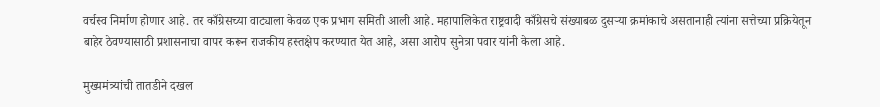वर्चस्व निर्माण होणार आहे. तर काँग्रेसच्या वाट्याला केवळ एक प्रभाग समिती आली आहे. महापालिकेत राष्ट्रवादी काँग्रेसचे संख्याबळ दुसऱ्या क्रमांकाचे असतानाही त्यांना सत्तेच्या प्रक्रियेतून बाहेर ठेवण्यासाठी प्रशासनाचा वापर करून राजकीय हस्तक्षेप करण्यात येत आहे, असा आरोप सुनेत्रा पवार यांनी केला आहे.

मुख्यमंत्र्यांची तातडीने दखल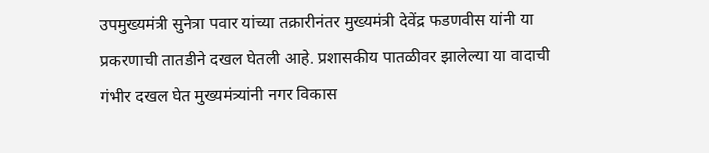उपमुख्यमंत्री सुनेत्रा पवार यांच्या तक्रारीनंतर मुख्यमंत्री देवेंद्र फडणवीस यांनी या प्रकरणाची तातडीने दखल घेतली आहे. प्रशासकीय पातळीवर झालेल्या या वादाची गंभीर दखल घेत मुख्यमंत्र्यांनी नगर विकास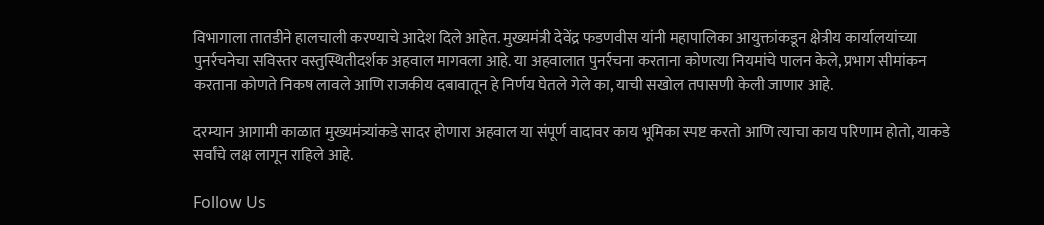विभागाला तातडीने हालचाली करण्याचे आदेश दिले आहेत. मुख्यमंत्री देवेंद्र फडणवीस यांनी महापालिका आयुक्तांकडून क्षेत्रीय कार्यालयांच्या पुनर्रचनेचा सविस्तर वस्तुस्थितीदर्शक अहवाल मागवला आहे. या अहवालात पुनर्रचना करताना कोणत्या नियमांचे पालन केले, प्रभाग सीमांकन करताना कोणते निकष लावले आणि राजकीय दबावातून हे निर्णय घेतले गेले का, याची सखोल तपासणी केली जाणार आहे.

दरम्यान आगामी काळात मुख्यमंत्र्यांकडे सादर होणारा अहवाल या संपूर्ण वादावर काय भूमिका स्पष्ट करतो आणि त्याचा काय परिणाम होतो, याकडे सर्वांचे लक्ष लागून राहिले आहे.

Follow Us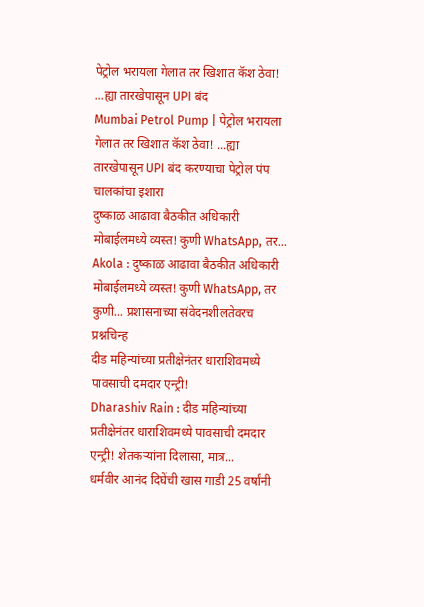पेट्रोल भरायला गेलात तर खिशात कॅश ठेवा! ...ह्या तारखेपासून UPI बंद
Mumbai Petrol Pump | पेट्रोल भरायला गेलात तर खिशात कॅश ठेवा! ...ह्या तारखेपासून UPI बंद करण्याचा पेट्रोल पंप चालकांचा इशारा
दुष्काळ आढावा बैठकीत अधिकारी मोबाईलमध्ये व्यस्त! कुणी WhatsApp, तर...
Akola : दुष्काळ आढावा बैठकीत अधिकारी मोबाईलमध्ये व्यस्त! कुणी WhatsApp, तर कुणी... प्रशासनाच्या संवेदनशीलतेवरच प्रश्नचिन्ह
दीड महिन्यांच्या प्रतीक्षेनंतर धाराशिवमध्ये पावसाची दमदार एन्ट्री!
Dharashiv Rain : दीड महिन्यांच्या प्रतीक्षेनंतर धाराशिवमध्ये पावसाची दमदार एन्ट्री! शेतकऱ्यांना दिलासा, मात्र...
धर्मवीर आनंद दिघेंची खास गाडी 25 वर्षांनी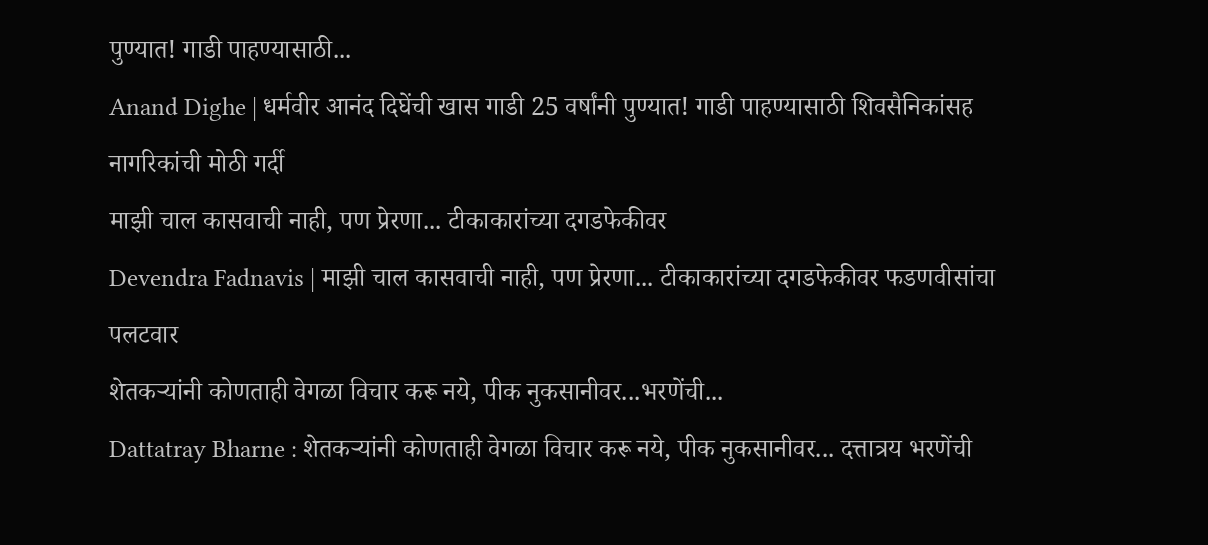पुण्यात! गाडी पाहण्यासाठी...
Anand Dighe | धर्मवीर आनंद दिघेंची खास गाडी 25 वर्षांनी पुण्यात! गाडी पाहण्यासाठी शिवसैनिकांसह नागरिकांची मोठी गर्दी
माझी चाल कासवाची नाही, पण प्रेरणा... टीकाकारांच्या दगडफेकीवर
Devendra Fadnavis | माझी चाल कासवाची नाही, पण प्रेरणा... टीकाकारांच्या दगडफेकीवर फडणवीसांचा पलटवार
शेतकऱ्यांनी कोणताही वेगळा विचार करू नये, पीक नुकसानीवर...भरणेंची...
Dattatray Bharne : शेतकऱ्यांनी कोणताही वेगळा विचार करू नये, पीक नुकसानीवर... दत्तात्रय भरणेंची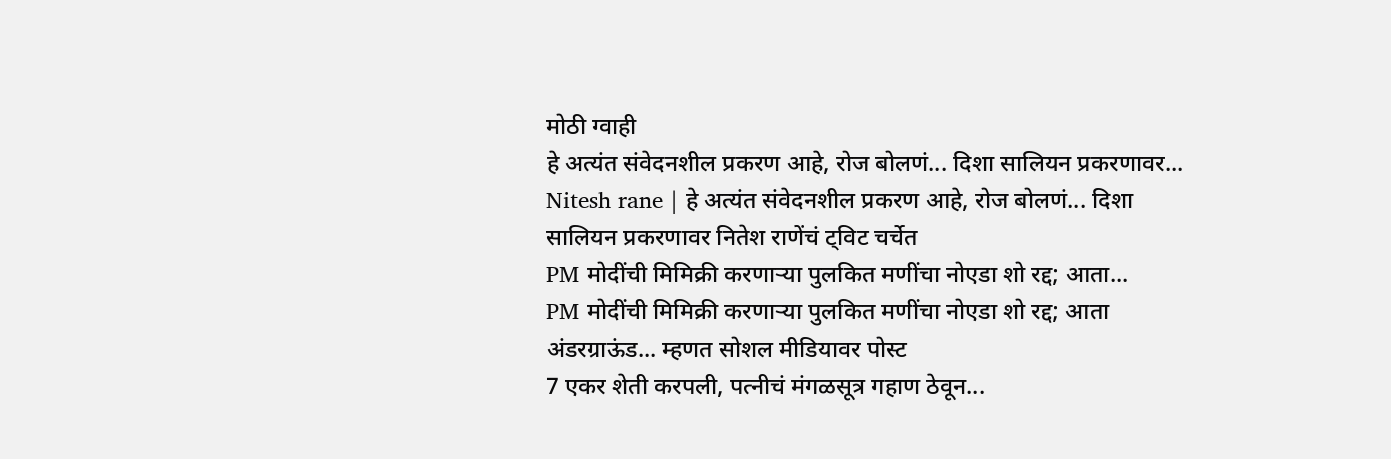मोठी ग्वाही
हे अत्यंत संवेदनशील प्रकरण आहे, रोज बोलणं... दिशा सालियन प्रकरणावर...
Nitesh rane | हे अत्यंत संवेदनशील प्रकरण आहे, रोज बोलणं... दिशा सालियन प्रकरणावर नितेश राणेंचं ट्विट चर्चेत
PM मोदींची मिमिक्री करणाऱ्या पुलकित मणींचा नोएडा शो रद्द; आता...
PM मोदींची मिमिक्री करणाऱ्या पुलकित मणींचा नोएडा शो रद्द; आता अंडरग्राऊंड... म्हणत सोशल मीडियावर पोस्ट
7 एकर शेती करपली, पत्नीचं मंगळसूत्र गहाण ठेवून...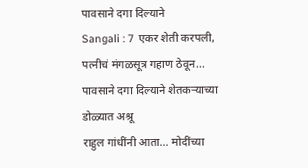पावसाने दगा दिल्याने
Sangali : 7 एकर शेती करपली, पत्नीचं मंगळसूत्र गहाण ठेवून... पावसाने दगा दिल्याने शेतकऱ्याच्या डोळ्यात अश्रू
राहुल गांधींनी आता... मोदींच्या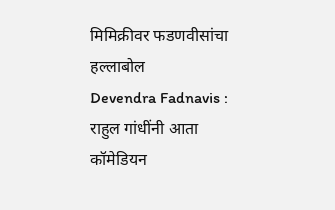मिमिक्रीवर फडणवीसांचा हल्लाबोल
Devendra Fadnavis : राहुल गांधींनी आता कॉमेडियन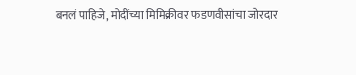बनलं पाहिजे, मोदींच्या मिमिक्रीवर फडणवीसांचा जोरदार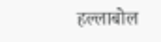हल्लाबोल